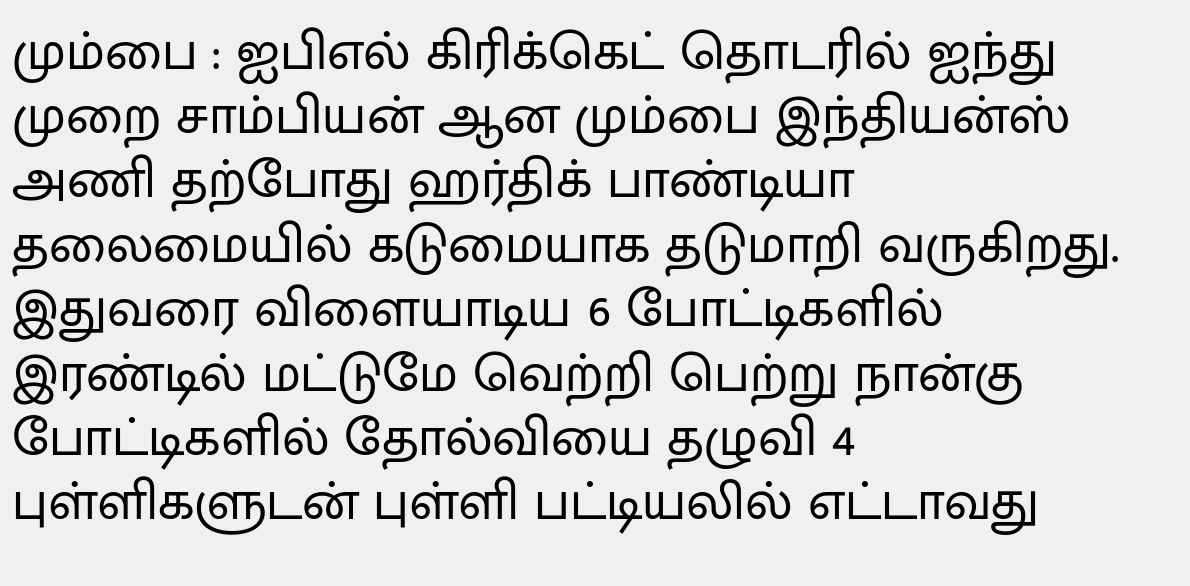மும்பை : ஐபிஎல் கிரிக்கெட் தொடரில் ஐந்து முறை சாம்பியன் ஆன மும்பை இந்தியன்ஸ் அணி தற்போது ஹர்திக் பாண்டியா தலைமையில் கடுமையாக தடுமாறி வருகிறது. இதுவரை விளையாடிய 6 போட்டிகளில் இரண்டில் மட்டுமே வெற்றி பெற்று நான்கு போட்டிகளில் தோல்வியை தழுவி 4 புள்ளிகளுடன் புள்ளி பட்டியலில் எட்டாவது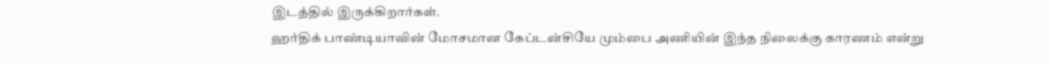இடத்தில் இருக்கிறார்கள்.
ஹர்திக் பாண்டியாவின் மோசமான கேப்டன்சியே மும்பை அணியின் இந்த நிலைக்கு காரணம் என்று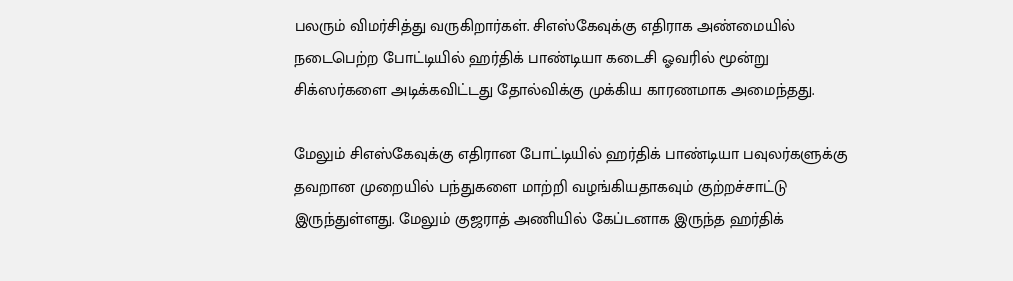பலரும் விமர்சித்து வருகிறார்கள். சிஎஸ்கேவுக்கு எதிராக அண்மையில் நடைபெற்ற போட்டியில் ஹர்திக் பாண்டியா கடைசி ஓவரில் மூன்று சிக்ஸர்களை அடிக்கவிட்டது தோல்விக்கு முக்கிய காரணமாக அமைந்தது.

மேலும் சிஎஸ்கேவுக்கு எதிரான போட்டியில் ஹர்திக் பாண்டியா பவுலர்களுக்கு தவறான முறையில் பந்துகளை மாற்றி வழங்கியதாகவும் குற்றச்சாட்டு இருந்துள்ளது. மேலும் குஜராத் அணியில் கேப்டனாக இருந்த ஹர்திக்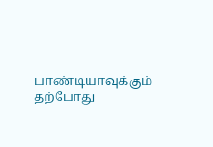பாண்டியாவுக்கும் தற்போது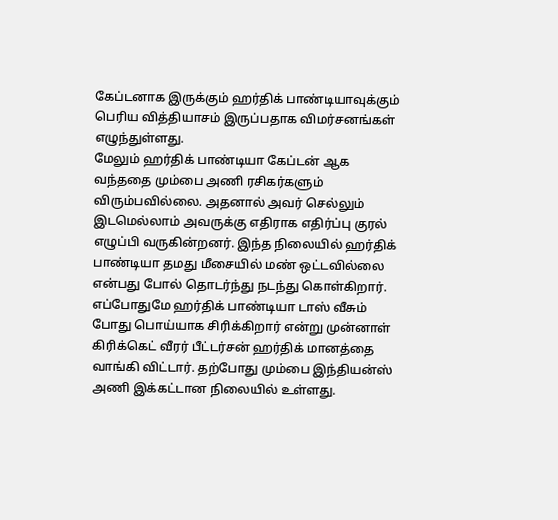கேப்டனாக இருக்கும் ஹர்திக் பாண்டியாவுக்கும் பெரிய வித்தியாசம் இருப்பதாக விமர்சனங்கள் எழுந்துள்ளது.
மேலும் ஹர்திக் பாண்டியா கேப்டன் ஆக வந்ததை மும்பை அணி ரசிகர்களும் விரும்பவில்லை. அதனால் அவர் செல்லும் இடமெல்லாம் அவருக்கு எதிராக எதிர்ப்பு குரல் எழுப்பி வருகின்றனர். இந்த நிலையில் ஹர்திக் பாண்டியா தமது மீசையில் மண் ஒட்டவில்லை என்பது போல் தொடர்ந்து நடந்து கொள்கிறார்.
எப்போதுமே ஹர்திக் பாண்டியா டாஸ் வீசும் போது பொய்யாக சிரிக்கிறார் என்று முன்னாள் கிரிக்கெட் வீரர் பீட்டர்சன் ஹர்திக் மானத்தை வாங்கி விட்டார். தற்போது மும்பை இந்தியன்ஸ் அணி இக்கட்டான நிலையில் உள்ளது.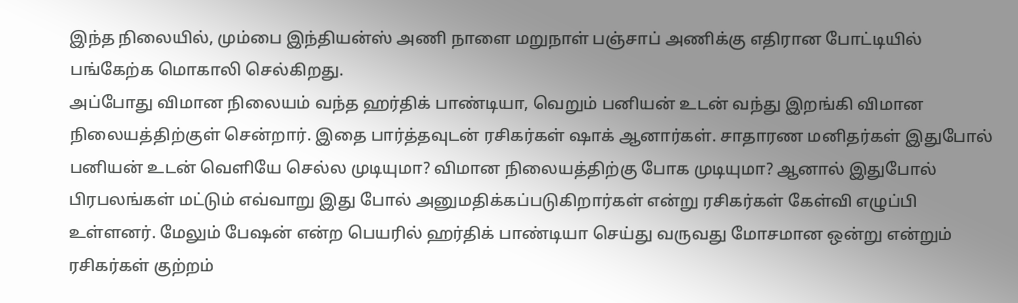இந்த நிலையில், மும்பை இந்தியன்ஸ் அணி நாளை மறுநாள் பஞ்சாப் அணிக்கு எதிரான போட்டியில் பங்கேற்க மொகாலி செல்கிறது.
அப்போது விமான நிலையம் வந்த ஹர்திக் பாண்டியா, வெறும் பனியன் உடன் வந்து இறங்கி விமான நிலையத்திற்குள் சென்றார். இதை பார்த்தவுடன் ரசிகர்கள் ஷாக் ஆனார்கள். சாதாரண மனிதர்கள் இதுபோல் பனியன் உடன் வெளியே செல்ல முடியுமா? விமான நிலையத்திற்கு போக முடியுமா? ஆனால் இதுபோல் பிரபலங்கள் மட்டும் எவ்வாறு இது போல் அனுமதிக்கப்படுகிறார்கள் என்று ரசிகர்கள் கேள்வி எழுப்பி உள்ளனர். மேலும் பேஷன் என்ற பெயரில் ஹர்திக் பாண்டியா செய்து வருவது மோசமான ஒன்று என்றும் ரசிகர்கள் குற்றம்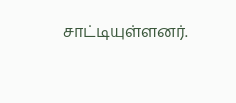சாட்டியுள்ளனர்.